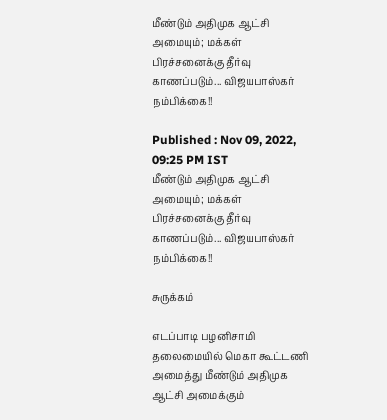மீண்டும் அதிமுக ஆட்சி அமையும்; மக்கள் பிரச்சனைக்கு தீர்வு காணப்படும்... விஜயபாஸ்கர் நம்பிக்கை!!

Published : Nov 09, 2022, 09:25 PM IST
மீண்டும் அதிமுக ஆட்சி அமையும்; மக்கள் பிரச்சனைக்கு தீர்வு காணப்படும்... விஜயபாஸ்கர் நம்பிக்கை!!

சுருக்கம்

எடப்பாடி பழனிசாமி தலைமையில் மெகா கூட்டணி அமைத்து மீண்டும் அதிமுக ஆட்சி அமைக்கும்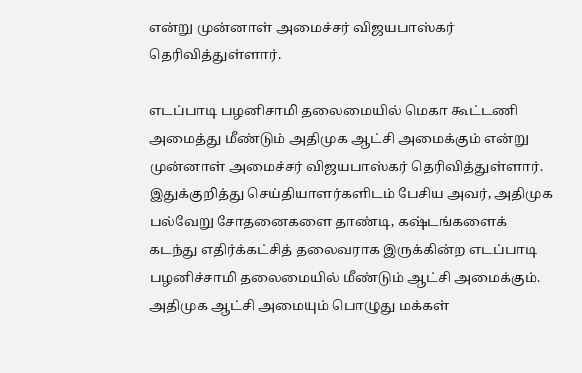என்று முன்னாள் அமைச்சர் விஜயபாஸ்கர் தெரிவித்துள்ளார்.

எடப்பாடி பழனிசாமி தலைமையில் மெகா கூட்டணி அமைத்து மீண்டும் அதிமுக ஆட்சி அமைக்கும் என்று முன்னாள் அமைச்சர் விஜயபாஸ்கர் தெரிவித்துள்ளார். இதுக்குறித்து செய்தியாளர்களிடம் பேசிய அவர், அதிமுக பல்வேறு சோதனைகளை தாண்டி, கஷ்டங்களைக் கடந்து எதிர்க்கட்சித் தலைவராக இருக்கின்ற எடப்பாடி பழனிச்சாமி தலைமையில் மீண்டும் ஆட்சி அமைக்கும். அதிமுக ஆட்சி அமையும் பொழுது மக்கள்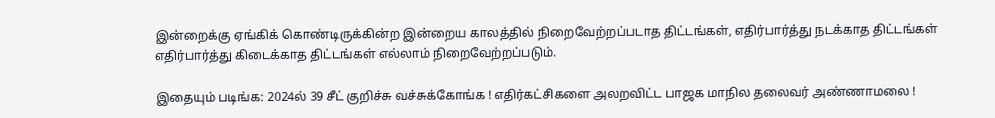இன்றைக்கு ஏங்கிக் கொண்டிருக்கின்ற இன்றைய காலத்தில் நிறைவேற்றப்படாத திட்டங்கள், எதிர்பார்த்து நடக்காத திட்டங்கள் எதிர்பார்த்து கிடைக்காத திட்டங்கள் எல்லாம் நிறைவேற்றப்படும்.

இதையும் படிங்க: 2024ல் 39 சீட் குறிச்சு வச்சுக்கோங்க ! எதிர்கட்சிகளை அலறவிட்ட பாஜக மாநில தலைவர் அண்ணாமலை !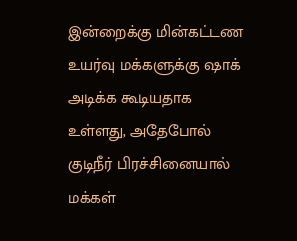இன்றைக்கு மின்கட்டண உயர்வு மக்களுக்கு ஷாக் அடிக்க கூடியதாக உள்ளது, அதேபோல் குடிநீர் பிரச்சினையால் மக்கள்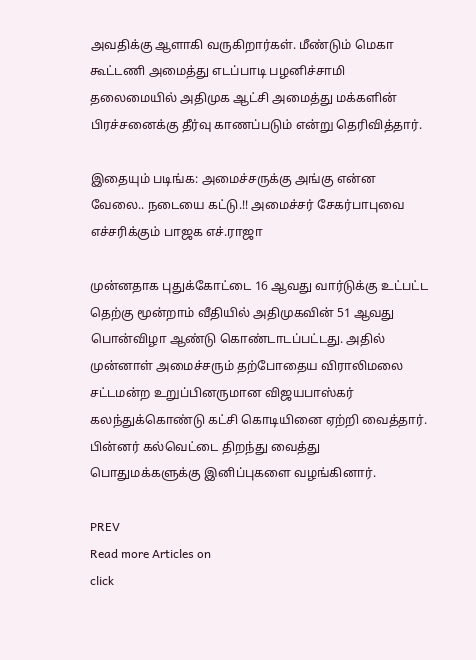அவதிக்கு ஆளாகி வருகிறார்கள். மீண்டும் மெகா கூட்டணி அமைத்து எடப்பாடி பழனிச்சாமி தலைமையில் அதிமுக ஆட்சி அமைத்து மக்களின் பிரச்சனைக்கு தீர்வு காணப்படும் என்று தெரிவித்தார்.

இதையும் படிங்க: அமைச்சருக்கு அங்கு என்ன வேலை.. நடையை கட்டு.!! அமைச்சர் சேகர்பாபுவை எச்சரிக்கும் பாஜக எச்.ராஜா

முன்னதாக புதுக்கோட்டை 16 ஆவது வார்டுக்கு உட்பட்ட தெற்கு மூன்றாம் வீதியில் அதிமுகவின் 51 ஆவது பொன்விழா ஆண்டு கொண்டாடப்பட்டது. அதில் முன்னாள் அமைச்சரும் தற்போதைய விராலிமலை சட்டமன்ற உறுப்பினருமான விஜயபாஸ்கர் கலந்துக்கொண்டு கட்சி கொடியினை ஏற்றி வைத்தார். பின்னர் கல்வெட்டை திறந்து வைத்து பொதுமக்களுக்கு இனிப்புகளை வழங்கினார்.

PREV
Read more Articles on
click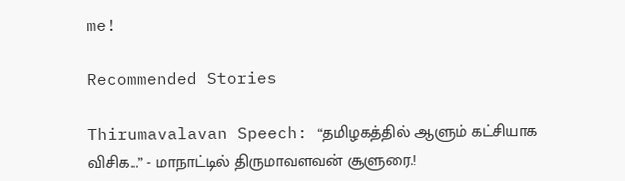me!

Recommended Stories

Thirumavalavan Speech: “தமிழகத்தில் ஆளும் கட்சியாக விசிக...” - மாநாட்டில் திருமாவளவன் சூளுரை.!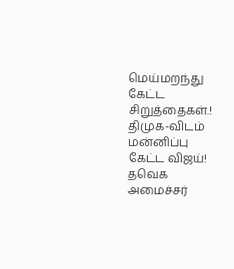மெய்மறந்து கேட்ட சிறுத்தைகள்.!
திமுக-விடம் மன்னிப்பு கேட்ட விஜய்! தவெக அமைச்சர்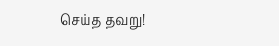செய்த தவறு!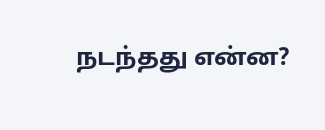நடந்தது என்ன?